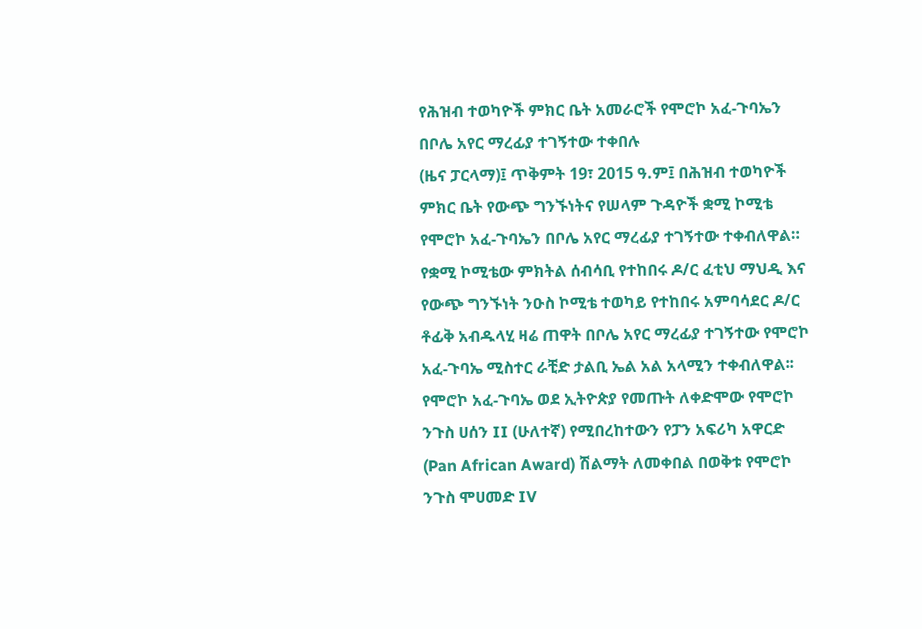የሕዝብ ተወካዮች ምክር ቤት አመራሮች የሞሮኮ አፈ-ጉባኤን በቦሌ አየር ማረፊያ ተገኝተው ተቀበሉ
(ዜና ፓርላማ)፤ ጥቅምት 19፣ 2015 ዓ.ም፤ በሕዝብ ተወካዮች ምክር ቤት የውጭ ግንኙነትና የሠላም ጉዳዮች ቋሚ ኮሚቴ የሞሮኮ አፈ-ጉባኤን በቦሌ አየር ማረፊያ ተገኝተው ተቀብለዋል።
የቋሚ ኮሚቴው ምክትል ሰብሳቢ የተከበሩ ዶ/ር ፈቲህ ማህዲ እና የውጭ ግንኙነት ንዑስ ኮሚቴ ተወካይ የተከበሩ አምባሳደር ዶ/ር ቶፊቅ አብዱላሂ ዛሬ ጠዋት በቦሌ አየር ማረፊያ ተገኝተው የሞሮኮ አፈ-ጉባኤ ሚስተር ራቺድ ታልቢ ኤል አል አላሚን ተቀብለዋል፡፡
የሞሮኮ አፈ-ጉባኤ ወደ ኢትዮጵያ የመጡት ለቀድሞው የሞሮኮ ንጉስ ሀሰን II (ሁለተኛ) የሚበረከተውን የፓን አፍሪካ አዋርድ (Pan African Award) ሽልማት ለመቀበል በወቅቱ የሞሮኮ ንጉስ ሞሀመድ IV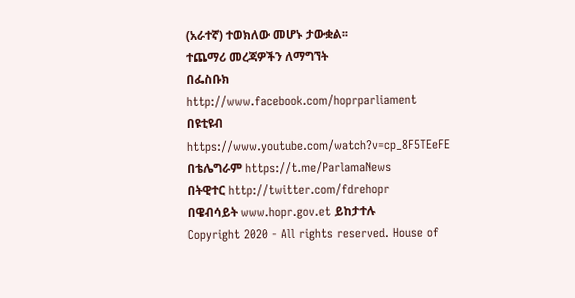(አራተኛ) ተወክለው መሆኑ ታውቋል፡፡
ተጨማሪ መረጃዎችን ለማግኘት
በፌስቡክ http://www.facebook.com/hoprparliament
በዩቲዩብ https://www.youtube.com/watch?v=cp_8F5TEeFE
በቴሌግራም https://t.me/ParlamaNews
በትዊተር http://twitter.com/fdrehopr
በዌብሳይት www.hopr.gov.et ይከታተሉ
Copyright 2020 - All rights reserved. House of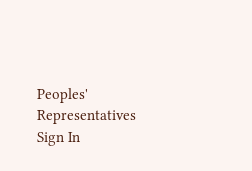Peoples' Representatives
Sign In